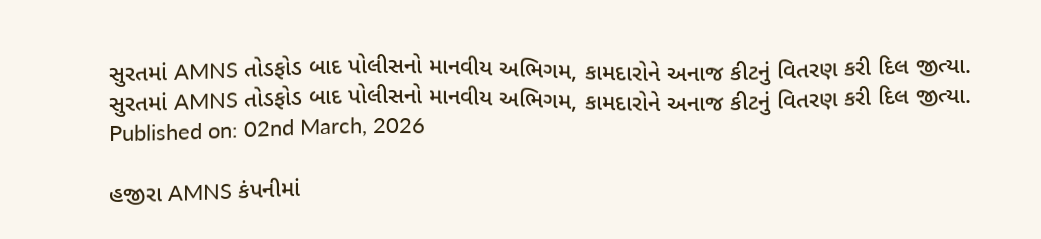સુરતમાં AMNS તોડફોડ બાદ પોલીસનો માનવીય અભિગમ, કામદારોને અનાજ કીટનું વિતરણ કરી દિલ જીત્યા.
સુરતમાં AMNS તોડફોડ બાદ પોલીસનો માનવીય અભિગમ, કામદારોને અનાજ કીટનું વિતરણ કરી દિલ જીત્યા.
Published on: 02nd March, 2026

હજીરા AMNS કંપનીમાં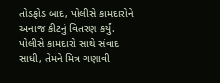તોડફોડ બાદ, પોલીસે કામદારોને અનાજ કીટનું વિતરણ કર્યું. પોલીસે કામદારો સાથે સંવાદ સાધી, તેમને મિત્ર ગણાવી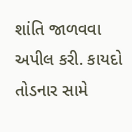શાંતિ જાળવવા અપીલ કરી. કાયદો તોડનાર સામે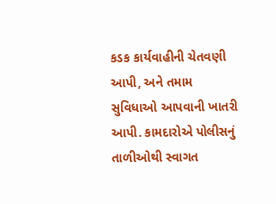કડક કાર્યવાહીની ચેતવણી આપી, અને તમામ સુવિધાઓ આપવાની ખાતરી આપી. કામદારોએ પોલીસનું તાળીઓથી સ્વાગત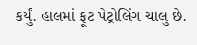કર્યું. હાલમાં ફૂટ પેટ્રોલિંગ ચાલુ છે.